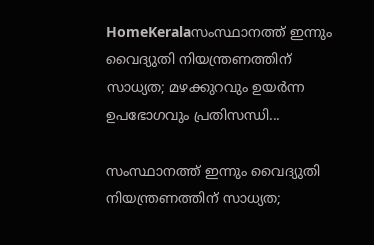HomeKeralaസംസ്ഥാനത്ത് ഇന്നും വൈദ്യുതി നിയന്ത്രണത്തിന് സാധ്യത; മഴക്കുറവും ഉയർന്ന ഉപഭോഗവും പ്രതിസന്ധി...

സംസ്ഥാനത്ത് ഇന്നും വൈദ്യുതി നിയന്ത്രണത്തിന് സാധ്യത;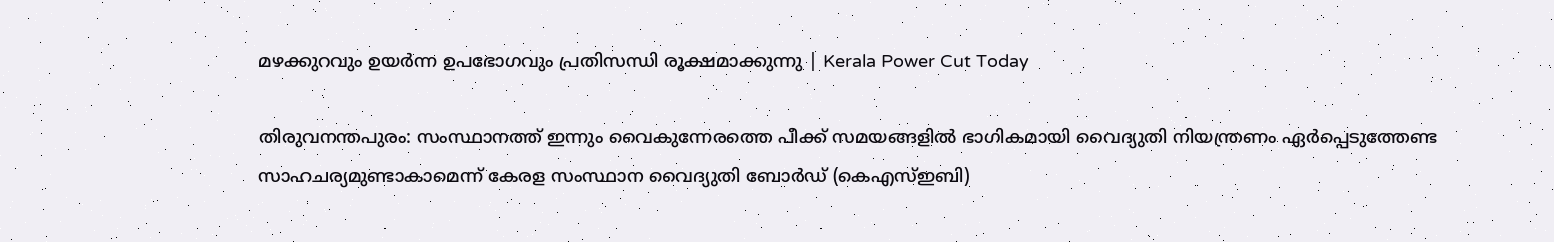മഴക്കുറവും ഉയർന്ന ഉപഭോഗവും പ്രതിസന്ധി രൂക്ഷമാക്കുന്നു | Kerala Power Cut Today

തിരുവനന്തപുരം: സംസ്ഥാനത്ത് ഇന്നും വൈകുന്നേരത്തെ പീക്ക് സമയങ്ങളിൽ ഭാഗികമായി വൈദ്യുതി നിയന്ത്രണം ഏർപ്പെടുത്തേണ്ട സാഹചര്യമുണ്ടാകാമെന്ന് കേരള സംസ്ഥാന വൈദ്യുതി ബോർഡ് (കെഎസ്ഇബി)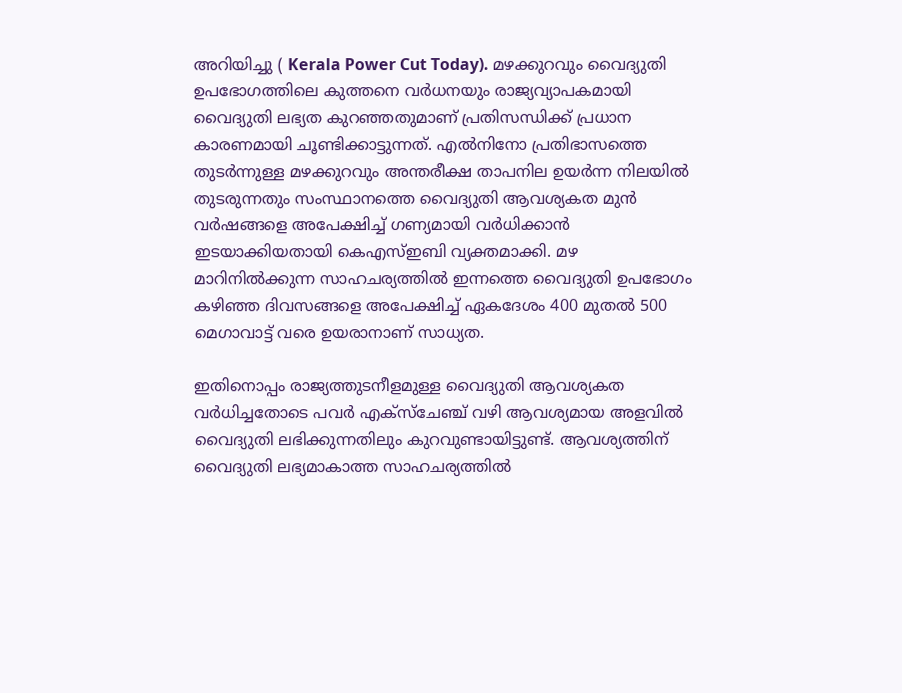അറിയിച്ചു ( Kerala Power Cut Today). മഴക്കുറവും വൈദ്യുതി ഉപഭോഗത്തിലെ കുത്തനെ വർധനയും രാജ്യവ്യാപകമായി വൈദ്യുതി ലഭ്യത കുറഞ്ഞതുമാണ് പ്രതിസന്ധിക്ക് പ്രധാന കാരണമായി ചൂണ്ടിക്കാട്ടുന്നത്. എൽനിനോ പ്രതിഭാസത്തെ തുടർന്നുള്ള മഴക്കുറവും അന്തരീക്ഷ താപനില ഉയർന്ന നിലയിൽ തുടരുന്നതും സംസ്ഥാനത്തെ വൈദ്യുതി ആവശ്യകത മുൻ വർഷങ്ങളെ അപേക്ഷിച്ച് ഗണ്യമായി വർധിക്കാൻ ഇടയാക്കിയതായി കെഎസ്ഇബി വ്യക്തമാക്കി. മഴ മാറിനിൽക്കുന്ന സാഹചര്യത്തിൽ ഇന്നത്തെ വൈദ്യുതി ഉപഭോഗം കഴിഞ്ഞ ദിവസങ്ങളെ അപേക്ഷിച്ച് ഏകദേശം 400 മുതൽ 500 മെഗാവാട്ട് വരെ ഉയരാനാണ് സാധ്യത.

ഇതിനൊപ്പം രാജ്യത്തുടനീളമുള്ള വൈദ്യുതി ആവശ്യകത വർധിച്ചതോടെ പവർ എക്സ്ചേഞ്ച് വഴി ആവശ്യമായ അളവിൽ വൈദ്യുതി ലഭിക്കുന്നതിലും കുറവുണ്ടായിട്ടുണ്ട്. ആവശ്യത്തിന് വൈദ്യുതി ലഭ്യമാകാത്ത സാഹചര്യത്തിൽ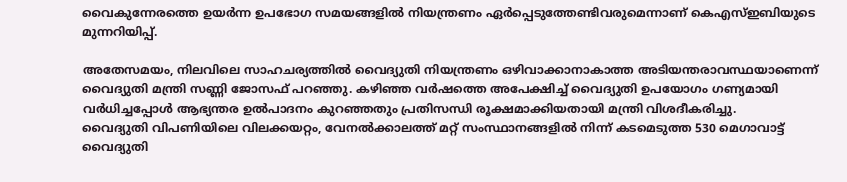വൈകുന്നേരത്തെ ഉയർന്ന ഉപഭോഗ സമയങ്ങളിൽ നിയന്ത്രണം ഏർപ്പെടുത്തേണ്ടിവരുമെന്നാണ് കെഎസ്ഇബിയുടെ മുന്നറിയിപ്പ്.

അതേസമയം, നിലവിലെ സാഹചര്യത്തിൽ വൈദ്യുതി നിയന്ത്രണം ഒഴിവാക്കാനാകാത്ത അടിയന്തരാവസ്ഥയാണെന്ന് വൈദ്യുതി മന്ത്രി സണ്ണി ജോസഫ് പറഞ്ഞു. കഴിഞ്ഞ വർഷത്തെ അപേക്ഷിച്ച് വൈദ്യുതി ഉപയോഗം ഗണ്യമായി വർധിച്ചപ്പോൾ ആഭ്യന്തര ഉൽപാദനം കുറഞ്ഞതും പ്രതിസന്ധി രൂക്ഷമാക്കിയതായി മന്ത്രി വിശദീകരിച്ചു.
വൈദ്യുതി വിപണിയിലെ വിലക്കയറ്റം, വേനൽക്കാലത്ത് മറ്റ് സംസ്ഥാനങ്ങളിൽ നിന്ന് കടമെടുത്ത 530 മെഗാവാട്ട് വൈദ്യുതി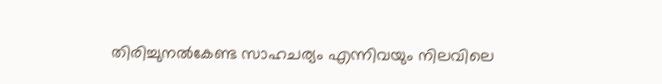തിരിച്ചുനൽകേണ്ട സാഹചര്യം എന്നിവയും നിലവിലെ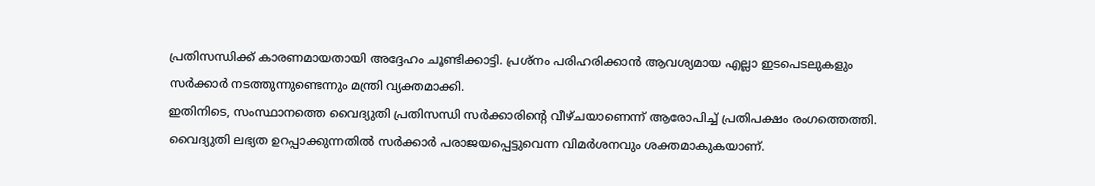പ്രതിസന്ധിക്ക് കാരണമായതായി അദ്ദേഹം ചൂണ്ടിക്കാട്ടി. പ്രശ്നം പരിഹരിക്കാൻ ആവശ്യമായ എല്ലാ ഇടപെടലുകളും സർക്കാർ നടത്തുന്നുണ്ടെന്നും മന്ത്രി വ്യക്തമാക്കി.
ഇതിനിടെ, സംസ്ഥാനത്തെ വൈദ്യുതി പ്രതിസന്ധി സർക്കാരിന്റെ വീഴ്ചയാണെന്ന് ആരോപിച്ച് പ്രതിപക്ഷം രംഗത്തെത്തി. വൈദ്യുതി ലഭ്യത ഉറപ്പാക്കുന്നതിൽ സർക്കാർ പരാജയപ്പെട്ടുവെന്ന വിമർശനവും ശക്തമാകുകയാണ്.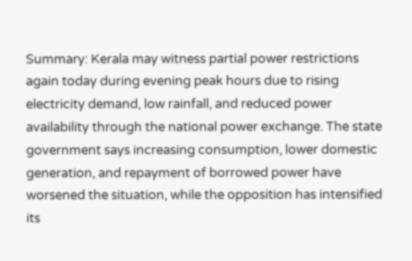Summary: Kerala may witness partial power restrictions again today during evening peak hours due to rising electricity demand, low rainfall, and reduced power availability through the national power exchange. The state government says increasing consumption, lower domestic generation, and repayment of borrowed power have worsened the situation, while the opposition has intensified its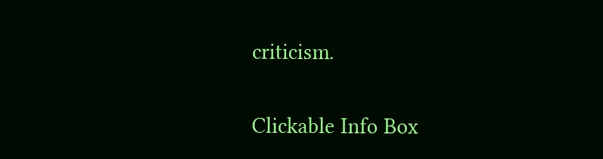criticism.

Clickable Info Box